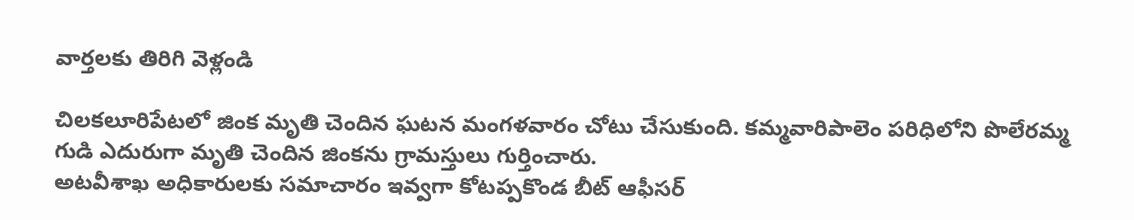వార్తలకు తిరిగి వెళ్లండి

చిలకలూరిపేటలో జింక మృతి చెందిన ఘటన మంగళవారం చోటు చేసుకుంది. కమ్మవారిపాలెం పరిధిలోని పొలేరమ్మ గుడి ఎదురుగా మృతి చెందిన జింకను గ్రామస్తులు గుర్తించారు.
అటవీశాఖ అధికారులకు సమాచారం ఇవ్వగా కోటప్పకొండ బీట్ ఆఫీసర్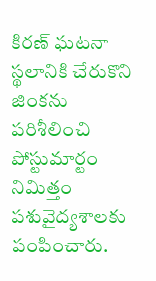కిరణ్ ఘటనా స్థలానికి చేరుకొని జింకను పరిశీలించి పోస్టుమార్టం నిమిత్తం పశువైద్యశాలకు పంపించారు.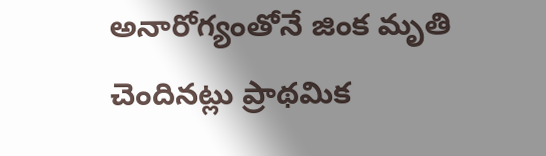అనారోగ్యంతోనే జింక మృతి చెందినట్లు ప్రాథమిక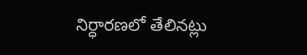నిర్ధారణలో తేలినట్లు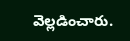వెల్లడించారు.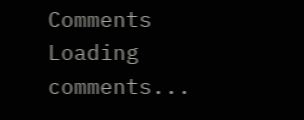Comments
Loading comments...